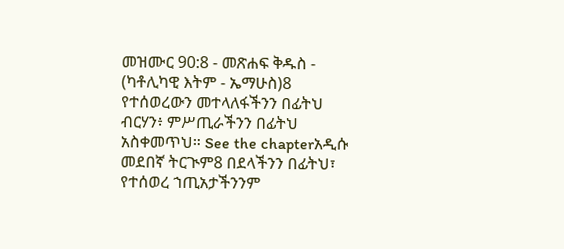መዝሙር 90:8 - መጽሐፍ ቅዱስ - (ካቶሊካዊ እትም - ኤማሁስ)8 የተሰወረውን መተላለፋችንን በፊትህ ብርሃን፥ ምሥጢራችንን በፊትህ አስቀመጥህ። See the chapterአዲሱ መደበኛ ትርጒም8 በደላችንን በፊትህ፣ የተሰወረ ኀጢአታችንንም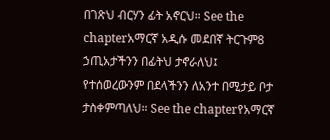በገጽህ ብርሃን ፊት አኖርህ። See the chapterአማርኛ አዲሱ መደበኛ ትርጉም8 ኃጢአታችንን በፊትህ ታኖራለህ፤ የተሰወረውንም በደላችንን ለአንተ በሚታይ ቦታ ታስቀምጣለህ። See the chapterየአማርኛ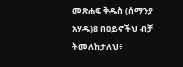መጽሐፍ ቅዱስ (ሰማንያ አሃዱ)8 በዐይኖችህ ብቻ ትመለከታለህ፥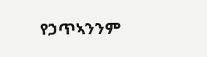የኃጥኣንንም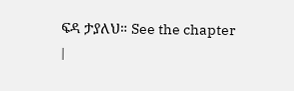ፍዳ ታያለህ። See the chapter |